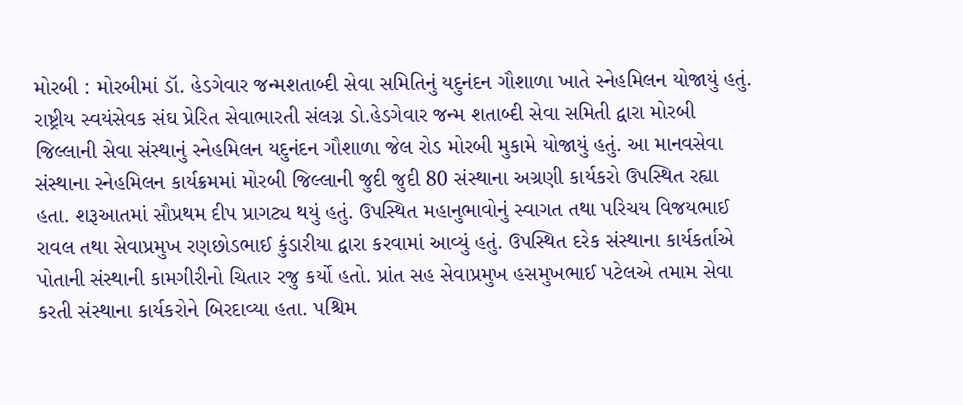મોરબી : મોરબીમાં ડૉ. હેડગેવાર જન્મશતાબ્દી સેવા સમિતિનું યદુનંદન ગૌશાળા ખાતે સ્નેહમિલન યોજાયું હતું. રાષ્ટ્રીય સ્વયંસેવક સંઘ પ્રેરિત સેવાભારતી સંલગ્ન ડો.હેડગેવાર જન્મ શતાબ્દી સેવા સમિતી દ્વારા મોરબી જિલ્લાની સેવા સંસ્થાનું સ્નેહમિલન યદુનંદન ગૌશાળા જેલ રોડ મોરબી મુકામે યોજાયું હતું. આ માનવસેવા સંસ્થાના સ્નેહમિલન કાર્યક્રમમાં મોરબી જિલ્લાની જુદી જુદી 80 સંસ્થાના અગ્રણી કાર્યકરો ઉપસ્થિત રહ્યા હતા. શરૂઆતમાં સૌપ્રથમ દીપ પ્રાગટ્ય થયું હતું. ઉપસ્થિત મહાનુભાવોનું સ્વાગત તથા પરિચય વિજયભાઈ રાવલ તથા સેવાપ્રમુખ રણછોડભાઈ કુંડારીયા દ્વારા કરવામાં આવ્યું હતું. ઉપસ્થિત દરેક સંસ્થાના કાર્યકર્તાએ પોતાની સંસ્થાની કામગીરીનો ચિતાર રજુ કર્યો હતો. પ્રાંત સહ સેવાપ્રમુખ હસમુખભાઈ પટેલએ તમામ સેવા કરતી સંસ્થાના કાર્યકરોને બિરદાવ્યા હતા. પશ્ચિમ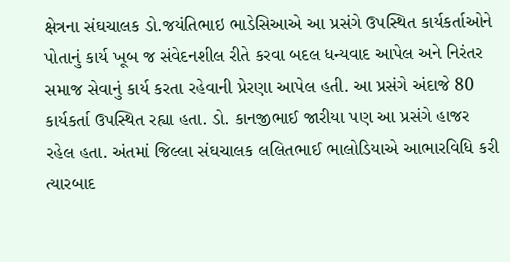ક્ષેત્રના સંઘચાલક ડો.જયંતિભાઇ ભાડેસિઆએ આ પ્રસંગે ઉપસ્થિત કાર્યકર્તાઓને પોતાનું કાર્ય ખૂબ જ સંવેદનશીલ રીતે કરવા બદલ ધન્યવાદ આપેલ અને નિરંતર સમાજ સેવાનું કાર્ય કરતા રહેવાની પ્રેરણા આપેલ હતી. આ પ્રસંગે અંદાજે 80 કાર્યકર્તા ઉપસ્થિત રહ્યા હતા. ડો. કાનજીભાઈ જારીયા પણ આ પ્રસંગે હાજર રહેલ હતા. અંતમાં જિલ્લા સંઘચાલક લલિતભાઈ ભાલોડિયાએ આભારવિધિ કરી ત્યારબાદ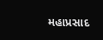મહાપ્રસાદ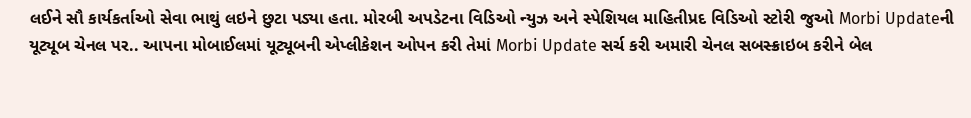લઈને સૌ કાર્યકર્તાઓ સેવા ભાથું લઇને છુટા પડ્યા હતા. મોરબી અપડેટના વિડિઓ ન્યુઝ અને સ્પેશિયલ માહિતીપ્રદ વિડિઓ સ્ટોરી જુઓ Morbi Updateની યૂટ્યૂબ ચેનલ પર.. આપના મોબાઈલમાં યૂટ્યૂબની એપ્લીકેશન ઓપન કરી તેમાં Morbi Update સર્ચ કરી અમારી ચેનલ સબસ્ક્રાઇબ કરીને બેલ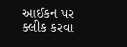આઈકન પર ક્લીક કરવા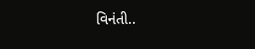વિનંતી..